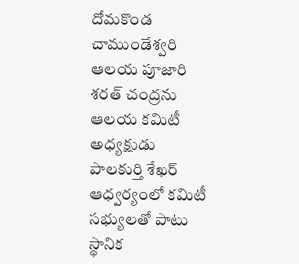దోమకొండ చాముండేశ్వరి ఆలయ పూజారి శరత్ చంద్రను ఆలయ కమిటీ అధ్యక్షుడు పాలకుర్తి శేఖర్ ఆధ్వర్యంలో కమిటీ సభ్యులతో పాటు స్థానిక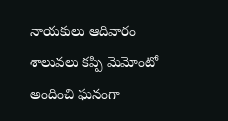నాయకులు ఆదివారం శాలువలు కప్పి మెమోంటో అందించి ఘనంగా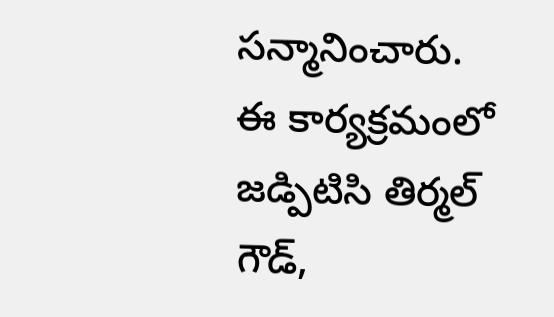సన్మానించారు. ఈ కార్యక్రమంలో జడ్పిటిసి తిర్మల్ గౌడ్,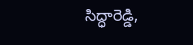సిద్ధారెడ్డి,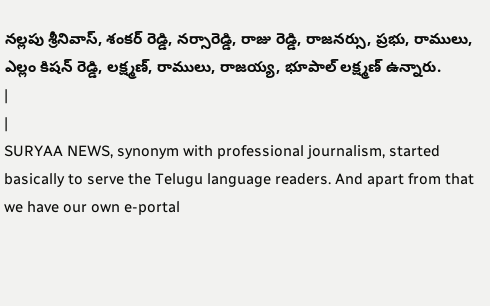నల్లపు శ్రీనివాస్, శంకర్ రెడ్డి, నర్సారెడ్డి, రాజు రెడ్డి, రాజనర్సు, ప్రభు, రాములు, ఎల్లం కిషన్ రెడ్డి, లక్ష్మణ్, రాములు, రాజయ్య, భూపాల్ లక్ష్మణ్ ఉన్నారు.
|
|
SURYAA NEWS, synonym with professional journalism, started basically to serve the Telugu language readers. And apart from that we have our own e-portal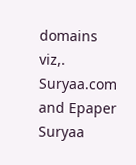domains viz,. Suryaa.com and Epaper Suryaa